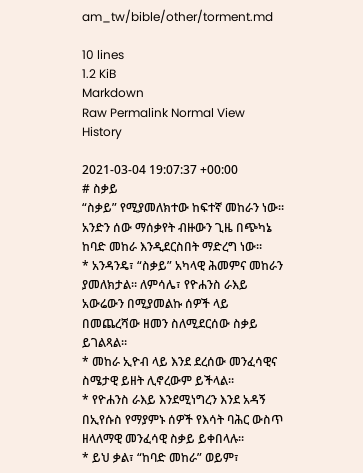am_tw/bible/other/torment.md

10 lines
1.2 KiB
Markdown
Raw Permalink Normal View History

2021-03-04 19:07:37 +00:00
# ስቃይ
“ስቃይ” የሚያመለክተው ከፍተኛ መከራን ነው። አንድን ሰው ማሰቃየት ብዙውን ጊዜ በጭካኔ ከባድ መከራ እንዲደርስበት ማድረግ ነው።
* አንዳንዴ፣ “ስቃይ” አካላዊ ሕመምና መከራን ያመለክታል። ለምሳሌ፣ የዮሐንስ ራእይ አውሬውን በሚያመልኩ ሰዎች ላይ በመጨረሻው ዘመን ስለሚደርሰው ስቃይ ይገልጻል።
* መከራ ኢዮብ ላይ እንደ ደረሰው መንፈሳዊና ስሜታዊ ይዘት ሊኖረውም ይችላል።
* የዮሐንስ ራእይ እንደሚነግረን እንደ አዳኝ በኢየሱስ የማያምኑ ሰዎች የእሳት ባሕር ውስጥ ዘላለማዊ መንፈሳዊ ስቃይ ይቀበላሉ።
* ይህ ቃል፣ “ከባድ መከራ” ወይም፣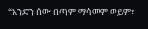“አንድን ሰው በጣም ማሳመም ወይም፣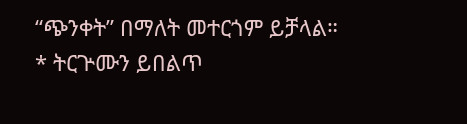“ጭንቀት” በማለት መተርጎም ይቻላል።
* ትርጕሙን ይበልጥ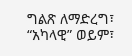ግልጽ ለማድረግ፣ “አካላዊ” ወይም፣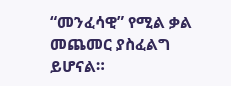“መንፈሳዊ” የሚል ቃል መጨመር ያስፈልግ ይሆናል።